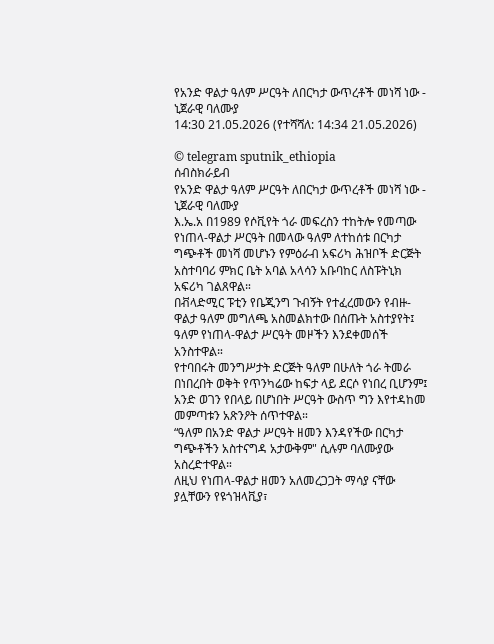የአንድ ዋልታ ዓለም ሥርዓት ለበርካታ ውጥረቶች መነሻ ነው - ኒጀራዊ ባለሙያ
14:30 21.05.2026 (የተሻሻለ: 14:34 21.05.2026)

© telegram sputnik_ethiopia
ሰብስክራይብ
የአንድ ዋልታ ዓለም ሥርዓት ለበርካታ ውጥረቶች መነሻ ነው - ኒጀራዊ ባለሙያ
እ.ኤ.አ በ1989 የሶቪየት ጎራ መፍረስን ተከትሎ የመጣው የነጠላ-ዋልታ ሥርዓት በመላው ዓለም ለተከሰቱ በርካታ ግጭቶች መነሻ መሆኑን የምዕራብ አፍሪካ ሕዝቦች ድርጅት አስተባባሪ ምክር ቤት አባል አላሳን አቡባከር ለስፑትኒክ አፍሪካ ገልጸዋል።
በቭላድሚር ፑቲን የቤጂንግ ጉብኝት የተፈረመውን የብዙ-ዋልታ ዓለም መግለጫ አስመልክተው በሰጡት አስተያየት፤ ዓለም የነጠላ-ዋልታ ሥርዓት መዞችን እንደቀመሰች አንስተዋል።
የተባበሩት መንግሥታት ድርጅት ዓለም በሁለት ጎራ ትመራ በነበረበት ወቅት የጥንካሬው ከፍታ ላይ ደርሶ የነበረ ቢሆንም፤ አንድ ወገን የበላይ በሆነበት ሥርዓት ውስጥ ግን እየተዳከመ መምጣቱን አጽንዖት ሰጥተዋል።
“ዓለም በአንድ ዋልታ ሥርዓት ዘመን እንዳየችው በርካታ ግጭቶችን አስተናግዳ አታውቅም" ሲሉም ባለሙያው አስረድተዋል።
ለዚህ የነጠላ-ዋልታ ዘመን አለመረጋጋት ማሳያ ናቸው ያሏቸውን የዩጎዝላቪያ፣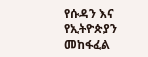የሱዳን እና የኢትዮጵያን መከፋፈል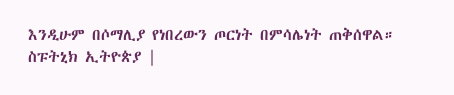እንዲሁም በሶማሊያ የነበረውን ጦርነት በምሳሌነት ጠቅሰዋል።
ስፑትኒክ ኢትዮጵያ |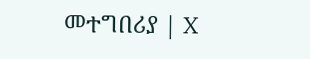መተግበሪያ | X